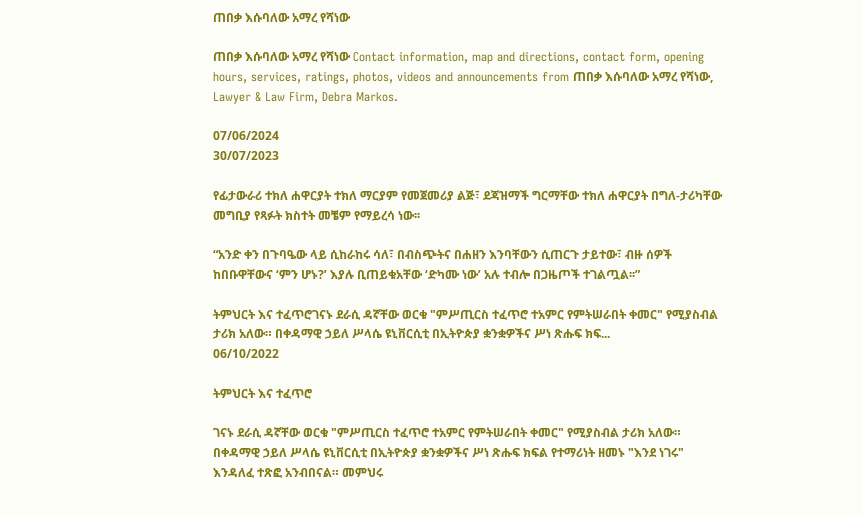ጠበቃ እሱባለው አማረ የሻነው

ጠበቃ እሱባለው አማረ የሻነው Contact information, map and directions, contact form, opening hours, services, ratings, photos, videos and announcements from ጠበቃ እሱባለው አማረ የሻነው, Lawyer & Law Firm, Debra Markos.

07/06/2024
30/07/2023

የፊታውራሪ ተክለ ሐዋርያት ተክለ ማርያም የመጀመሪያ ልጅ፣ ደጃዝማች ግርማቸው ተክለ ሐዋርያት በግለ-ታሪካቸው መግቢያ የጻፉት ክስተት መቼም የማይረሳ ነው፡፡

“አንድ ቀን በጉባዔው ላይ ሲከራከሩ ሳለ፣ በብስጭትና በሐዘን እንባቸውን ሲጠርጉ ታይተው፣ ብዙ ሰዎች ከበቡዋቸውና ‘ምን ሆኑ?’ እያሉ ቢጠይቁአቸው ‘ድካሙ ነው’ አሉ ተብሎ በጋዜጦች ተገልጧል፡፡”

ትምህርት እና ተፈጥሮገናኑ ደራሲ ዳኛቸው ወርቁ "ምሥጢርስ ተፈጥሮ ተአምር የምትሠራበት ቀመር" የሚያስብል ታሪክ አለው። በቀዳማዊ ኃይለ ሥላሴ ዩኒቨርሲቲ በኢትዮጵያ ቋንቋዎችና ሥነ ጽሑፍ ክፍ...
06/10/2022

ትምህርት እና ተፈጥሮ

ገናኑ ደራሲ ዳኛቸው ወርቁ "ምሥጢርስ ተፈጥሮ ተአምር የምትሠራበት ቀመር" የሚያስብል ታሪክ አለው። በቀዳማዊ ኃይለ ሥላሴ ዩኒቨርሲቲ በኢትዮጵያ ቋንቋዎችና ሥነ ጽሑፍ ክፍል የተማሪነት ዘመኑ "እንደ ነገሩ" እንዳለፈ ተጽፎ አንብበናል። መምህሩ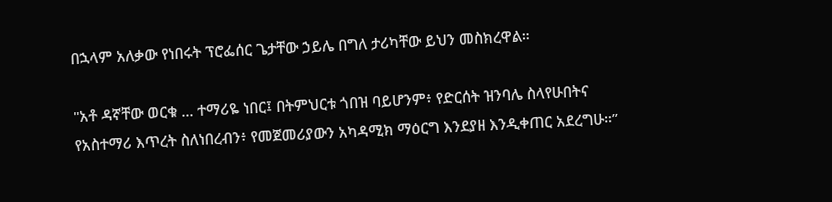በኋላም አለቃው የነበሩት ፕሮፌሰር ጌታቸው ኃይሌ በግለ ታሪካቸው ይህን መስክረዋል።

"አቶ ዳኛቸው ወርቁ ... ተማሪዬ ነበር፤ በትምህርቱ ጎበዝ ባይሆንም፥ የድርሰት ዝንባሌ ስላየሁበትና የአስተማሪ እጥረት ስለነበረብን፥ የመጀመሪያውን አካዳሚክ ማዕርግ እንደያዘ እንዲቀጠር አደረግሁ።”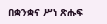በቋንቋና ሥነ ጽሑፍ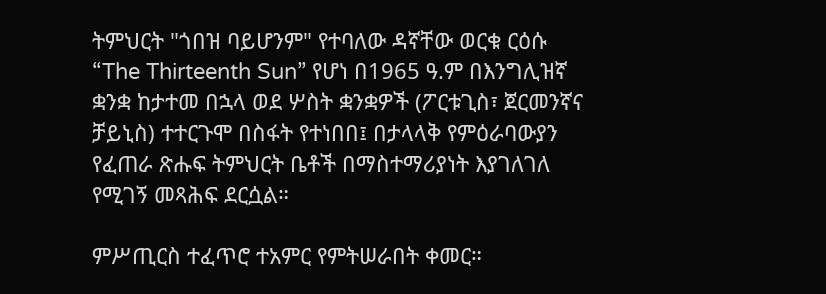ትምህርት "ጎበዝ ባይሆንም" የተባለው ዳኛቸው ወርቁ ርዕሱ “The Thirteenth Sun” የሆነ በ1965 ዓ.ም በእንግሊዝኛ ቋንቋ ከታተመ በኋላ ወደ ሦስት ቋንቋዎች (ፖርቱጊስ፣ ጀርመንኛና ቻይኒስ) ተተርጉሞ በስፋት የተነበበ፤ በታላላቅ የምዕራባውያን የፈጠራ ጽሑፍ ትምህርት ቤቶች በማስተማሪያነት እያገለገለ የሚገኝ መጻሕፍ ደርሷል።

ምሥጢርስ ተፈጥሮ ተአምር የምትሠራበት ቀመር።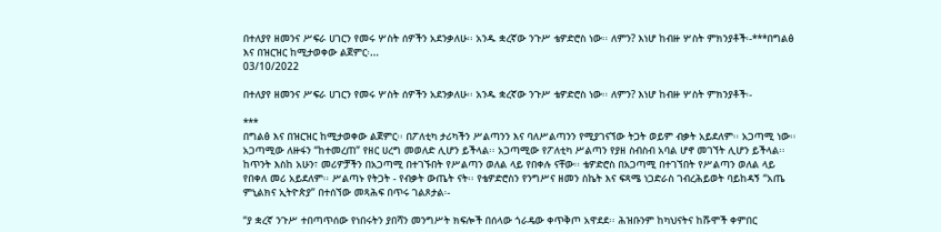በተለያየ ዘመንና ሥፍራ ሀገርን የመሩ ሦስት ሰዎችን አደንቃለሁ፡፡ አንዱ ቋረኛው ንጉሥ ቴዎድሮስ ነው፡፡ ለምን? እነሆ ከብዙ ሦስት ምክንያቶች፡-***በግልፅ እና በዝርዝር ከሚታወቀው ልጀምር፡...
03/10/2022

በተለያየ ዘመንና ሥፍራ ሀገርን የመሩ ሦስት ሰዎችን አደንቃለሁ፡፡ አንዱ ቋረኛው ንጉሥ ቴዎድሮስ ነው፡፡ ለምን? እነሆ ከብዙ ሦስት ምክንያቶች፡-

***
በግልፅ እና በዝርዝር ከሚታወቀው ልጀምር፡፡ በፖለቲካ ታሪካችን ሥልጣንን እና ባለሥልጣንን የሚያገናኘው ትጋት ወይም ብቃት አይደለም፡፡ አጋጣሚ ነው፡፡ አጋጣሚው ለዙፋን “ከተመረጠ” የዘር ሀረግ መወለድ ሊሆን ይችላል፡፡ አጋጣሚው የፖለቲካ ሥልጣን የያዘ ስብስብ አባል ሆኖ መገኘት ሊሆን ይችላል፡፡ ከጥንት እስከ አሁን፣ መሪዎቻችን በአጋጣሚ በተገኙበት የሥልጣን ወለል ላይ የበቀሉ ናቸው፡፡ ቴዎድሮስ በአጋጣሚ በተገኘበት የሥልጣን ወለል ላይ የበቀለ መሪ አይደለም፡፡ ሥልጣኑ የትጋት - የብቃት ውጤት ናት፡፡ የቴዎድሮስን የንግሥና ዘመን ስኬት እና ፍጻሜ ነጋድራስ ገብረሕይወት ባይከዳኝ “አጤ ምኒልክና ኢትዮጵያ” በተሰኘው መጻሕፍ በጥሩ ገልጾታል፡-

“ያ ቋረኛ ንጉሥ ተበጣጥሰው የነበሩትን ያበሻን መንግሥት ክፍሎች በሰላው ጎራዴው ቀጥቅጦ አዋደደ፡፡ ሕዝቡንም ከካህናትና ከሹሞች ቀምበር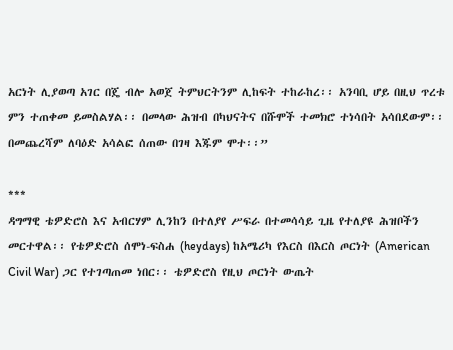አርነት ሊያወጣ አገር በጄ ብሎ አወጀ ትምህርትንም ሊከፍት ተከራከረ፡፡ አንባቢ ሆይ በዚህ ጥረቱ ምን ተጠቀመ ይመስልሃል፡፡ በመላው ሕዝብ በካህናትና በሹሞች ተመክሮ ተነሳበት አሳበደውም፡፡ በመጨረሻም ለባዕድ አሳልፎ ሰጠው በገዛ እጁም ሞተ፡፡”

***
ዳግማዊ ቴዎድሮስ እና አብርሃም ሊንከን በተለያየ ሥፍራ በተመሳሳይ ጊዜ የተለያዩ ሕዝቦችን መርተዋል፡፡ የቴዎድሮስ ሰሞነ-ፍስሐ (heydays) ከአሜሪካ የእርስ በእርስ ጦርነት (American Civil War) ጋር የተገጣጠመ ነበር፡፡ ቴዎድሮስ የዚህ ጦርነት ውጤት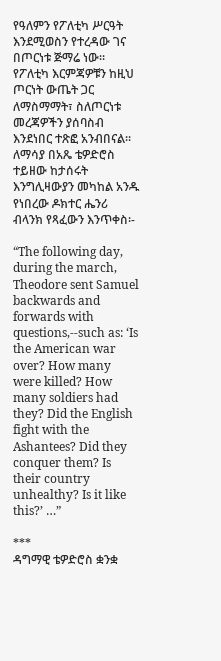የዓለምን የፖለቲካ ሥርዓት እንደሚወስን የተረዳው ገና በጦርነቱ ጅማሬ ነው፡፡ የፖለቲካ እርምጃዎቹን ከዚህ ጦርነት ውጤት ጋር ለማስማማት፣ ስለጦርነቱ መረጃዎችን ያሰባስብ እንደነበር ተጽፎ አንብበናል፡፡ ለማሳያ በአጼ ቴዎድሮስ ተይዘው ከታሰሩት እንግሊዛውያን መካከል አንዱ የነበረው ዶክተር ሔንሪ ብላንክ የጻፈውን እንጥቀስ፡-

“The following day, during the march, Theodore sent Samuel backwards and forwards with questions,--such as: ‘Is the American war over? How many were killed? How many soldiers had they? Did the English fight with the Ashantees? Did they conquer them? Is their country unhealthy? Is it like this?’ …”

***
ዳግማዊ ቴዎድሮስ ቋንቋ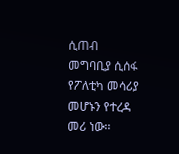ሲጠብ መግባቢያ ሲሰፋ የፖለቲካ መሳሪያ መሆኑን የተረዳ መሪ ነው፡፡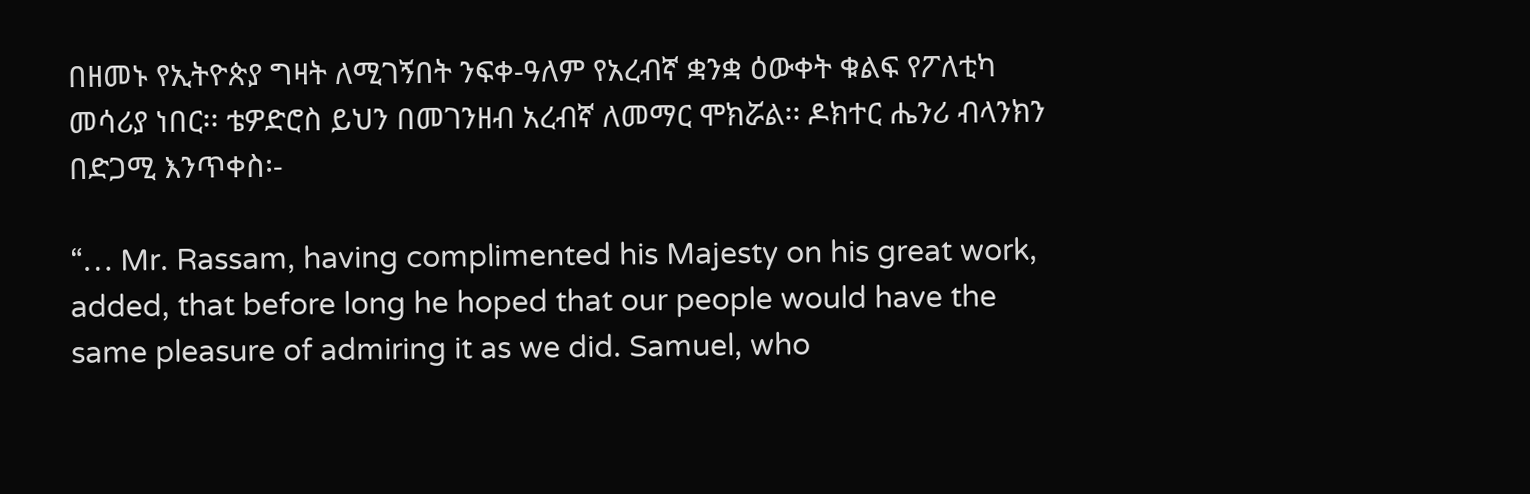በዘመኑ የኢትዮጵያ ግዛት ለሚገኝበት ንፍቀ-ዓለም የአረብኛ ቋንቋ ዕውቀት ቁልፍ የፖለቲካ መሳሪያ ነበር፡፡ ቴዎድሮስ ይህን በመገንዘብ አረብኛ ለመማር ሞክሯል፡፡ ዶክተር ሔንሪ ብላንክን በድጋሚ እንጥቀስ፡-

“… Mr. Rassam, having complimented his Majesty on his great work, added, that before long he hoped that our people would have the same pleasure of admiring it as we did. Samuel, who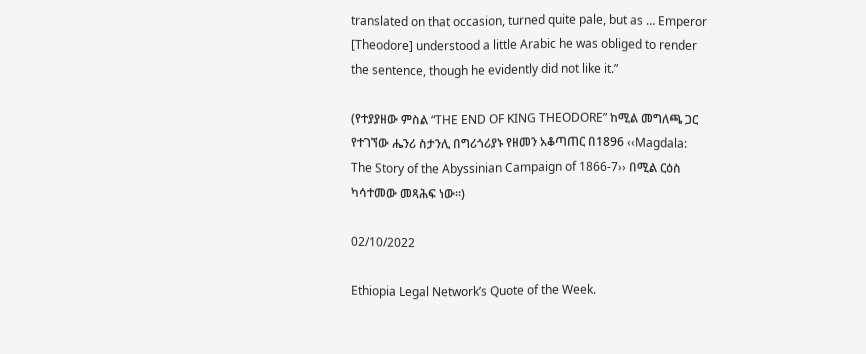translated on that occasion, turned quite pale, but as … Emperor [Theodore] understood a little Arabic he was obliged to render the sentence, though he evidently did not like it.”

(የተያያዘው ምስል “THE END OF KING THEODORE” ከሚል መግለጫ ጋር የተገኘው ሔንሪ ስታንሊ በግሪጎሪያኑ የዘመን አቆጣጠር በ1896 ‹‹Magdala: The Story of the Abyssinian Campaign of 1866-7›› በሚል ርዕስ ካሳተመው መጻሕፍ ነው፡፡)

02/10/2022

Ethiopia Legal Network’s Quote of the Week.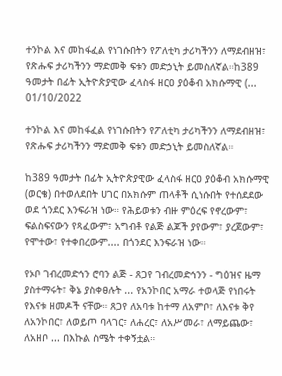ተንኮል እና መከፋፈል የነገሱበትን የፖለቲካ ታሪካችንን ለማደብዘዝ፣ የጽሑፍ ታሪካችንን ማድመቅ ፍቱን መድኃኒት ይመስለኛል።ከ389 ዓመታት በፊት ኢትዮጵያዊው ፈላስፋ ዘርዐ ያዕቆብ አክሱማዊ (...
01/10/2022

ተንኮል እና መከፋፈል የነገሱበትን የፖለቲካ ታሪካችንን ለማደብዘዝ፣ የጽሑፍ ታሪካችንን ማድመቅ ፍቱን መድኃኒት ይመስለኛል።

ከ389 ዓመታት በፊት ኢትዮጵያዊው ፈላስፋ ዘርዐ ያዕቆብ አክሱማዊ (ወርቄ) በተወለደበት ሀገር በአክሱም ጠላቶች ሲነሱበት የተሰደደው ወደ ጎንደር እንፍራዝ ነው። የሕይወቱን ብዙ ምዕረፍ የኖረውም፣ ፍልስፍናውን የጻፈውም፣ አግብቶ የልጅ ልጆች ያየውም፣ ያረጀውም፣ የሞተው፣ የተቀበረውም.... በጎንደር እንፍራዝ ነው።

የኦቦ ገብረመድኅን ሮባን ልጅ - ጸጋየ ገብረመድኅንን - ግዕዝና ዜማ ያስተማሩት፣ ቅኔ ያስቀፀሉት ... የአንኮበር አማራ ተወላጅ የነበሩት የእናቱ ዘመዶች ናቸው። ጸጋየ ለአባቱ ከተማ ለአምቦ፣ ለእናቱ ቅየ ለአንኮበር፣ ለወይጦ ባላገር፣ ለሐረር፣ ለአሥመራ፣ ለማይጨው፣ ለአዘቦ ... በእኩል ስሜት ተቀኝቷል።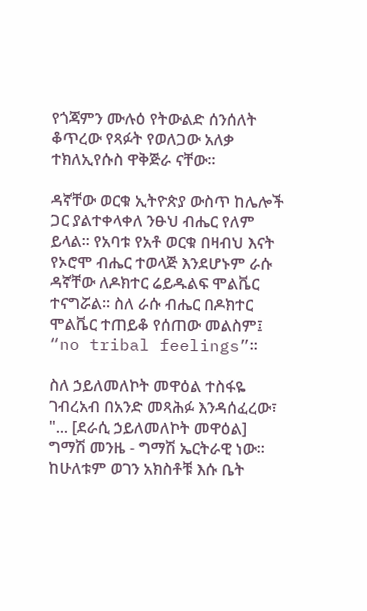የጎጃምን ሙሉዕ የትውልድ ሰንሰለት ቆጥረው የጻፉት የወለጋው አለቃ ተክለኢየሱስ ዋቅጅራ ናቸው።

ዳኛቸው ወርቁ ኢትዮጵያ ውስጥ ከሌሎች ጋር ያልተቀላቀለ ንፁህ ብሔር የለም ይላል፡፡ የአባቱ የአቶ ወርቁ በዛብህ እናት የኦሮሞ ብሔር ተወላጅ እንደሆኑም ራሱ ዳኛቸው ለዶክተር ሬይዱልፍ ሞልቬር ተናግሯል፡፡ ስለ ራሱ ብሔር በዶክተር ሞልቬር ተጠይቆ የሰጠው መልስም፤ “no tribal feelings”፡፡

ስለ ኃይለመለኮት መዋዕል ተስፋዬ ገብረአብ በአንድ መጻሕፉ እንዳሰፈረው፣ "... [ደራሲ ኃይለመለኮት መዋዕል] ግማሽ መንዜ - ግማሽ ኤርትራዊ ነው። ከሁለቱም ወገን አክስቶቹ እሱ ቤት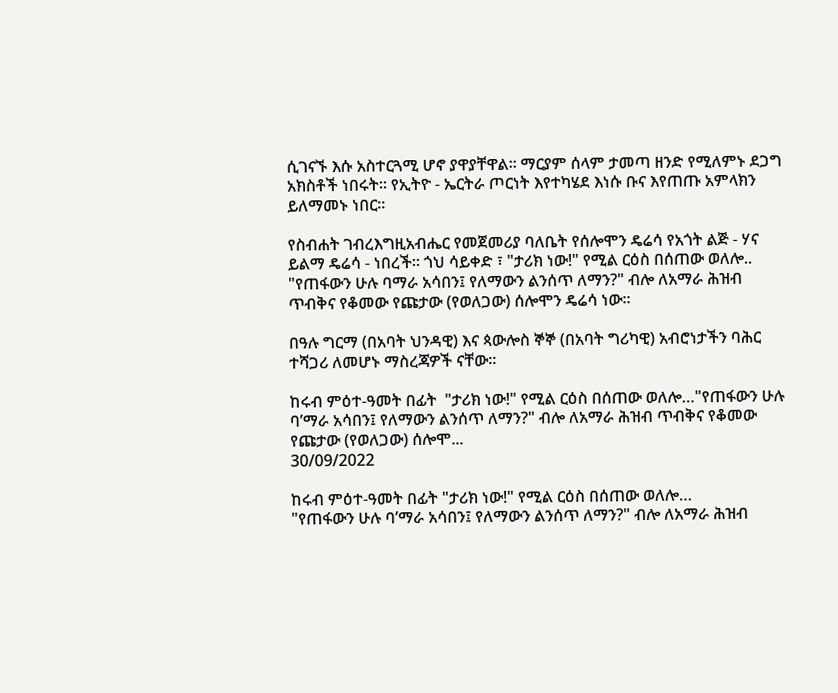ሲገናኙ እሱ አስተርጓሚ ሆኖ ያዋያቸዋል። ማርያም ሰላም ታመጣ ዘንድ የሚለምኑ ደጋግ አክስቶች ነበሩት። የኢትዮ - ኤርትራ ጦርነት እየተካሄደ እነሱ ቡና እየጠጡ አምላክን ይለማመኑ ነበር።

የስብሐት ገብረእግዚአብሔር የመጀመሪያ ባለቤት የሰሎሞን ዴሬሳ የአጎት ልጅ - ሃና ይልማ ዴሬሳ - ነበረች። ጎህ ሳይቀድ ፣ "ታሪክ ነው!" የሚል ርዕስ በሰጠው ወለሎ..
"የጠፋውን ሁሉ ባማራ አሳበን፤ የለማውን ልንሰጥ ለማን?" ብሎ ለአማራ ሕዝብ ጥብቅና የቆመው የጩታው (የወለጋው) ሰሎሞን ዴሬሳ ነው።

በዓሉ ግርማ (በአባት ህንዳዊ) እና ጳውሎስ ኞኞ (በአባት ግሪካዊ) አብሮነታችን ባሕር ተሻጋሪ ለመሆኑ ማስረጃዎች ናቸው።

ከሩብ ምዕተ-ዓመት በፊት  "ታሪክ ነው!" የሚል ርዕስ በሰጠው ወለሎ…"የጠፋውን ሁሉ ባ’ማራ አሳበን፤ የለማውን ልንሰጥ ለማን?" ብሎ ለአማራ ሕዝብ ጥብቅና የቆመው የጩታው (የወለጋው) ሰሎሞ...
30/09/2022

ከሩብ ምዕተ-ዓመት በፊት "ታሪክ ነው!" የሚል ርዕስ በሰጠው ወለሎ…
"የጠፋውን ሁሉ ባ’ማራ አሳበን፤ የለማውን ልንሰጥ ለማን?" ብሎ ለአማራ ሕዝብ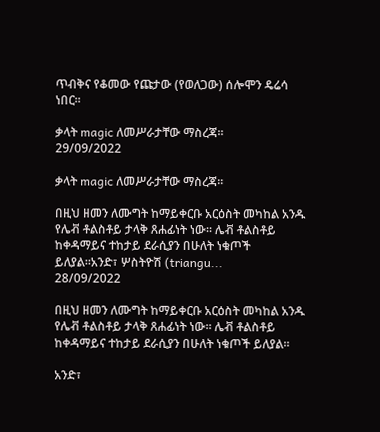ጥብቅና የቆመው የጩታው (የወለጋው) ሰሎሞን ዴሬሳ ነበር፡፡

ቃላት magic ለመሥራታቸው ማስረጃ፡፡
29/09/2022

ቃላት magic ለመሥራታቸው ማስረጃ፡፡

በዚህ ዘመን ለሙግት ከማይቀርቡ አርዕስት መካከል አንዱ የሌቭ ቶልስቶይ ታላቅ ጸሐፊነት ነው። ሌቭ ቶልስቶይ ከቀዳማይና ተከታይ ደራሲያን በሁለት ነቁጦች ይለያል።አንድ፣ ሦስትዮሽ (triangu...
28/09/2022

በዚህ ዘመን ለሙግት ከማይቀርቡ አርዕስት መካከል አንዱ የሌቭ ቶልስቶይ ታላቅ ጸሐፊነት ነው። ሌቭ ቶልስቶይ ከቀዳማይና ተከታይ ደራሲያን በሁለት ነቁጦች ይለያል።

አንድ፣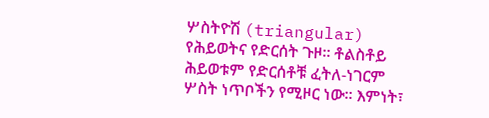ሦስትዮሽ (triangular) የሕይወትና የድርሰት ጉዞ። ቶልስቶይ ሕይወቱም የድርሰቶቹ ፈትለ-ነገርም ሦስት ነጥቦችን የሚዞር ነው፡፡ እምነት፣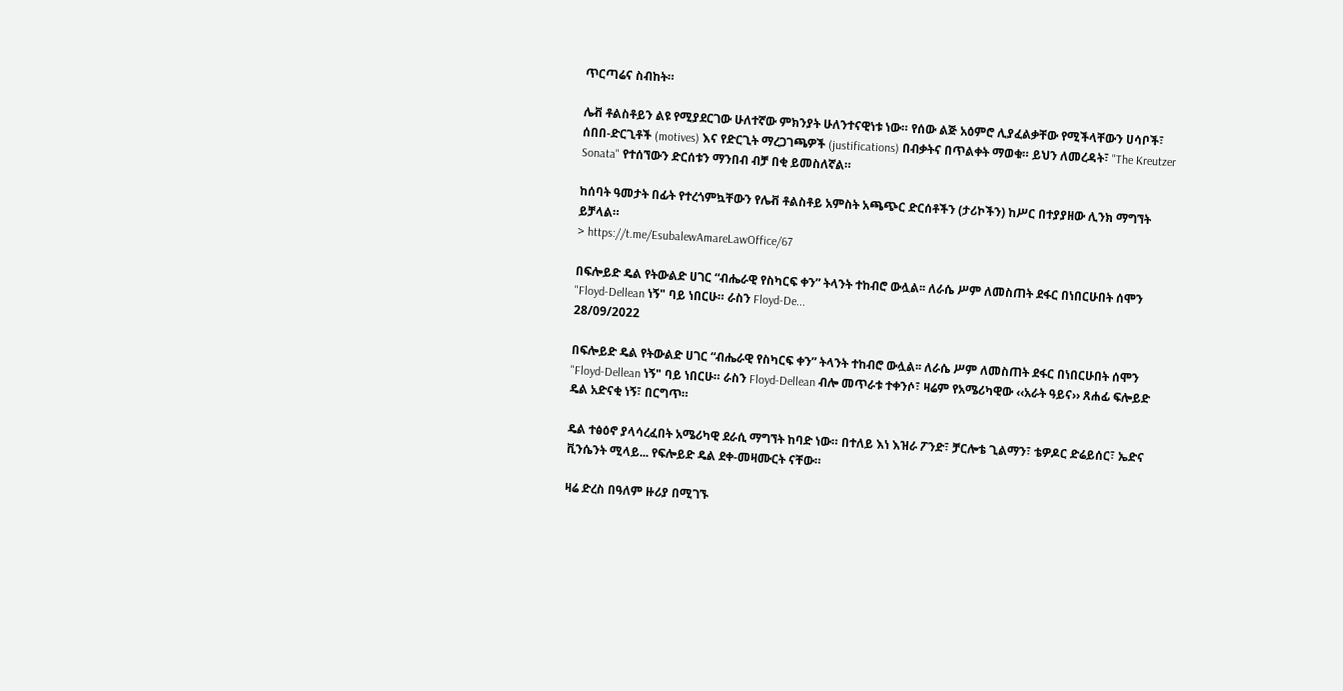ጥርጣሬና ስብከት።

ሌቭ ቶልስቶይን ልዩ የሚያደርገው ሁለተኛው ምክንያት ሁለንተናዊነቱ ነው። የሰው ልጅ አዕምሮ ሊያፈልቃቸው የሚችላቸውን ሀሳቦች፣ ሰበበ-ድርጊቶች (motives) እና የድርጊት ማረጋገጫዎች (justifications) በብቃትና በጥልቀት ማወቁ። ይህን ለመረዳት፣ "The Kreutzer Sonata" የተሰኘውን ድርሰቱን ማንበብ ብቻ በቂ ይመስለኛል።

ከሰባት ዓመታት በፊት የተረጎምኳቸውን የሌቭ ቶልስቶይ አምስት አጫጭር ድርሰቶችን (ታሪኮችን) ከሥር በተያያዘው ሊንክ ማግኘት ይቻላል።
> https://t.me/EsubalewAmareLawOffice/67

በፍሎይድ ዴል የትውልድ ሀገር “ብሔራዊ የስካርፍ ቀን” ትላንት ተከብሮ ውሏል፡፡ ለራሴ ሥም ለመስጠት ደፋር በነበርሁበት ሰሞን "Floyd-Dellean ነኝ" ባይ ነበርሁ። ራስን Floyd-De...
28/09/2022

በፍሎይድ ዴል የትውልድ ሀገር “ብሔራዊ የስካርፍ ቀን” ትላንት ተከብሮ ውሏል፡፡ ለራሴ ሥም ለመስጠት ደፋር በነበርሁበት ሰሞን "Floyd-Dellean ነኝ" ባይ ነበርሁ። ራስን Floyd-Dellean ብሎ መጥራቱ ተቀንሶ፣ ዛሬም የአሜሪካዊው ‹‹አራት ዓይና›› ጸሐፊ ፍሎይድ ዴል አድናቂ ነኝ፣ በርግጥ።

ዴል ተፅዕኖ ያላሳረፈበት አሜሪካዊ ደራሲ ማግኘት ከባድ ነው። በተለይ እነ እዝራ ፖንድ፣ ቻርሎቴ ጊልማን፣ ቴዎዶር ድሬይሰር፣ ኤድና ቪንሴንት ሚላይ... የፍሎይድ ዴል ደቀ-መዛሙርት ናቸው።

ዛሬ ድረስ በዓለም ዙሪያ በሚገኙ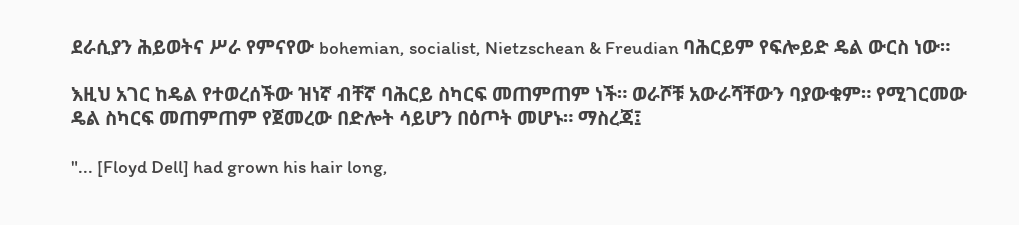ደራሲያን ሕይወትና ሥራ የምናየው bohemian, socialist, Nietzschean & Freudian ባሕርይም የፍሎይድ ዴል ውርስ ነው።

እዚህ አገር ከዴል የተወረሰችው ዝነኛ ብቸኛ ባሕርይ ስካርፍ መጠምጠም ነች። ወራሾቹ አውራሻቸውን ባያውቁም። የሚገርመው ዴል ስካርፍ መጠምጠም የጀመረው በድሎት ሳይሆን በዕጦት መሆኑ። ማስረጃ፤

"... [Floyd Dell] had grown his hair long,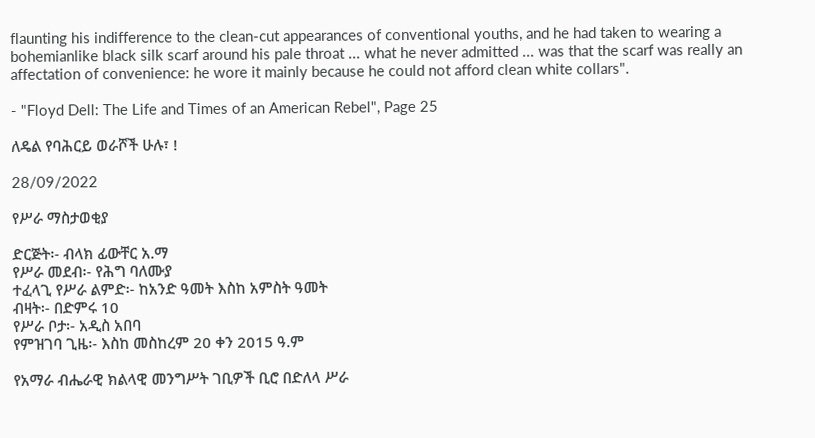flaunting his indifference to the clean-cut appearances of conventional youths, and he had taken to wearing a bohemianlike black silk scarf around his pale throat ... what he never admitted ... was that the scarf was really an affectation of convenience: he wore it mainly because he could not afford clean white collars".

- "Floyd Dell: The Life and Times of an American Rebel", Page 25

ለዴል የባሕርይ ወራሾች ሁሉ፣ !

28/09/2022

የሥራ ማስታወቂያ

ድርጅት፡- ብላክ ፊውቸር አ.ማ
የሥራ መደብ፡- የሕግ ባለሙያ
ተፈላጊ የሥራ ልምድ፡- ከአንድ ዓመት እስከ አምስት ዓመት
ብዛት፡- በድምሩ 10
የሥራ ቦታ፡- አዲስ አበባ
የምዝገባ ጊዜ፡- እስከ መስከረም 20 ቀን 2015 ዓ.ም

የአማራ ብሔራዊ ክልላዊ መንግሥት ገቢዎች ቢሮ በድለላ ሥራ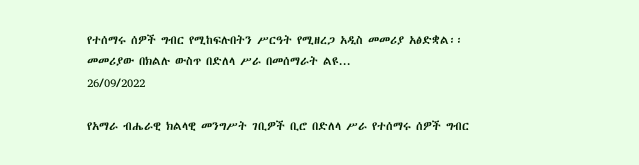የተሰማሩ ሰዎች ግብር የሚከፍሉበትን ሥርዓት የሚዘረጋ አዲስ መመሪያ አፅድቋል፡፡ መመሪያው በክልሉ ውስጥ በድለላ ሥራ በመሰማራት ልዩ...
26/09/2022

የአማራ ብሔራዊ ክልላዊ መንግሥት ገቢዎች ቢሮ በድለላ ሥራ የተሰማሩ ሰዎች ግብር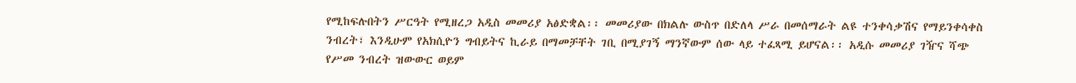የሚከፍሉበትን ሥርዓት የሚዘረጋ አዲስ መመሪያ አፅድቋል፡፡ መመሪያው በክልሉ ውስጥ በድለላ ሥራ በመሰማራት ልዩ ተንቀሳቃሽና የማይንቀሳቀስ ንብረት፣ እንዲሁም የአክሲዮን ግብይትና ኪራይ በማመቻቸት ገቢ በሚያገኝ ማንኛውም ሰው ላይ ተፈጻሚ ይሆናል፡፡ አዲሱ መመሪያ ገዥና ሻጭ የሥመ ንብረት ዝውውር ወይም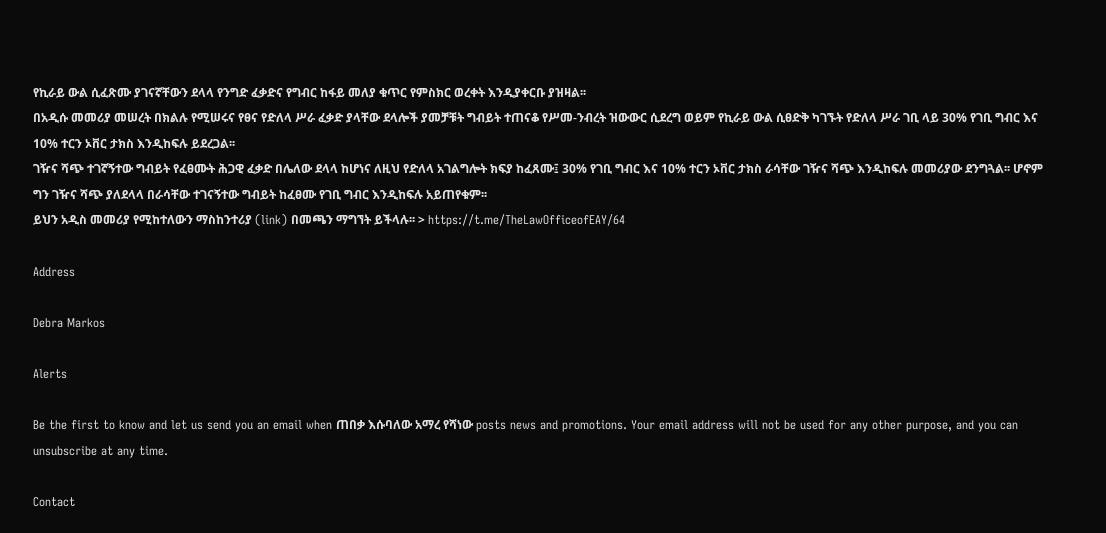የኪራይ ውል ሲፈጽሙ ያገናኛቸውን ደላላ የንግድ ፈቃድና የግብር ከፋይ መለያ ቁጥር የምስክር ወረቀት እንዲያቀርቡ ያዝዛል፡፡
በአዲሱ መመሪያ መሠረት በክልሉ የሚሠሩና የፀና የድለላ ሥራ ፈቃድ ያላቸው ደላሎች ያመቻቹት ግብይት ተጠናቆ የሥመ-ንብረት ዝውውር ሲደረግ ወይም የኪራይ ውል ሲፀድቅ ካገኙት የድለላ ሥራ ገቢ ላይ 30% የገቢ ግብር እና 10% ተርን ኦቨር ታክስ እንዲከፍሉ ይደረጋል፡፡
ገዥና ሻጭ ተገኛኝተው ግብይት የፈፀሙት ሕጋዊ ፈቃድ በሌለው ደላላ ከሆነና ለዚህ የድለላ አገልግሎት ክፍያ ከፈጸሙ፤ 30% የገቢ ግብር እና 10% ተርን ኦቨር ታክስ ራሳቸው ገዥና ሻጭ እንዲከፍሉ መመሪያው ደንግጓል፡፡ ሆኖም ግን ገዥና ሻጭ ያለደላላ በራሳቸው ተገናኝተው ግብይት ከፈፀሙ የገቢ ግብር እንዲከፍሉ አይጠየቁም፡፡
ይህን አዲስ መመሪያ የሚከተለውን ማስከንተሪያ (link) በመጫን ማግኘት ይችላሉ፡፡ > https://t.me/TheLawOfficeofEAY/64

Address

Debra Markos

Alerts

Be the first to know and let us send you an email when ጠበቃ እሱባለው አማረ የሻነው posts news and promotions. Your email address will not be used for any other purpose, and you can unsubscribe at any time.

Contact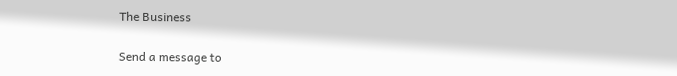The Business

Send a message to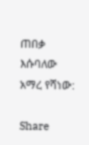ጠበቃ እሱባለው አማረ የሻነው:

Share